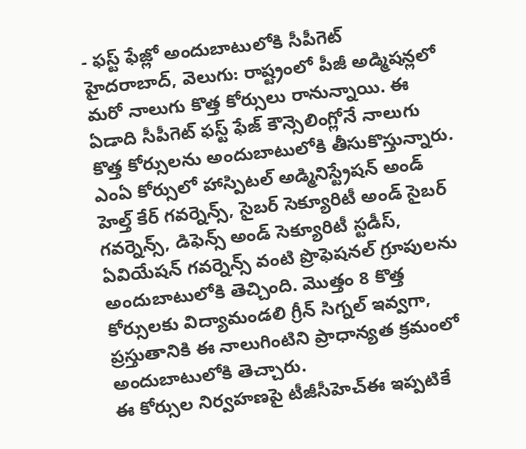- ఫస్ట్ ఫేజ్లో అందుబాటులోకి సీపీగెట్
హైదరాబాద్, వెలుగు: రాష్ట్రంలో పీజీ అడ్మిషన్లలో మరో నాలుగు కొత్త కోర్సులు రానున్నాయి. ఈ ఏడాది సీపీగెట్ ఫస్ట్ ఫేజ్ కౌన్సెలింగ్లోనే నాలుగు కొత్త కోర్సులను అందుబాటులోకి తీసుకొస్తున్నారు. ఎంఏ కోర్సులో హాస్పిటల్ అడ్మినిస్ట్రేషన్ అండ్ హెల్త్ కేర్ గవర్నెన్స్, సైబర్ సెక్యూరిటీ అండ్ సైబర్ గవర్నెన్స్, డిఫెన్స్ అండ్ సెక్యూరిటీ స్టడీస్, ఏవియేషన్ గవర్నెన్స్ వంటి ప్రొఫెషనల్ గ్రూపులను అందుబాటులోకి తెచ్చింది. మొత్తం 8 కొత్త కోర్సులకు విద్యామండలి గ్రీన్ సిగ్నల్ ఇవ్వగా, ప్రస్తుతానికి ఈ నాలుగింటిని ప్రాధాన్యత క్రమంలో అందుబాటులోకి తెచ్చారు.
ఈ కోర్సుల నిర్వహణపై టీజీసీహెచ్ఈ ఇప్పటికే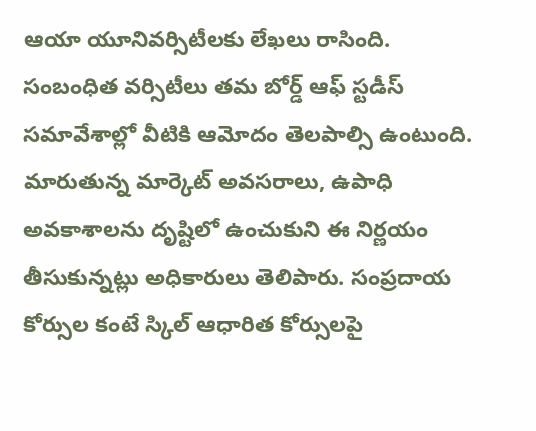ఆయా యూనివర్సిటీలకు లేఖలు రాసింది. సంబంధిత వర్సిటీలు తమ బోర్డ్ ఆఫ్ స్టడీస్ సమావేశాల్లో వీటికి ఆమోదం తెలపాల్సి ఉంటుంది. మారుతున్న మార్కెట్ అవసరాలు, ఉపాధి అవకాశాలను దృష్టిలో ఉంచుకుని ఈ నిర్ణయం తీసుకున్నట్లు అధికారులు తెలిపారు. సంప్రదాయ కోర్సుల కంటే స్కిల్ ఆధారిత కోర్సులపై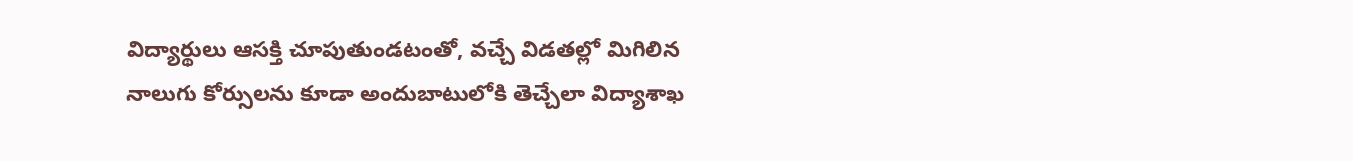విద్యార్థులు ఆసక్తి చూపుతుండటంతో, వచ్చే విడతల్లో మిగిలిన నాలుగు కోర్సులను కూడా అందుబాటులోకి తెచ్చేలా విద్యాశాఖ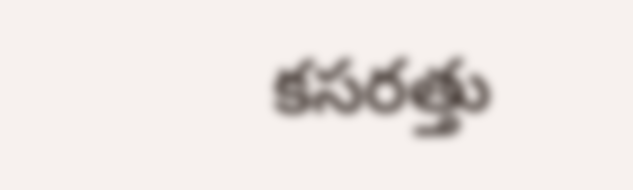కసరత్తు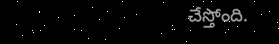చేస్తోంది.